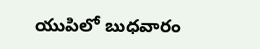యుపిలో బుధవారం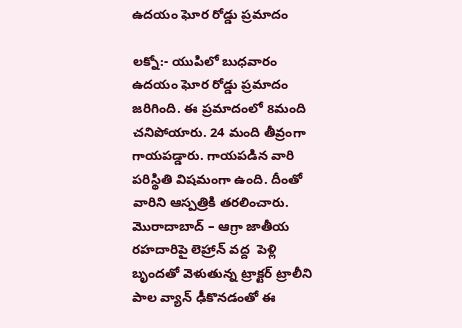ఉదయం ఘోర రోడ్డు ప్రమాదం

లక్నో:- యుపిలో బుధవారం ఉదయం ఘోర రోడ్డు ప్రమాదం జరిగింది. ఈ ప్రమాదంలో 8మంది చనిపోయారు. 24 మంది తీవ్రంగా గాయపడ్డారు. గాయపడిన వారి పరిస్థితి విషమంగా ఉంది. దీంతో వారిని ఆస్పత్రికి తరలించారు. మొరాదాబాద్ – ఆగ్రా జాతీయ రహదారిపై లెహ్రాన్ వద్ద  పెళ్లి బృందతో వెళుతున్న ట్రాక్టర్ ట్రాలీని పాల వ్యాన్ ఢీకొనడంతో ఈ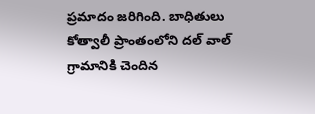ప్రమాదం జరిగింది. బాధితులు కోత్వాలీ ప్రాంతంలోని దల్ వాల్ గ్రామానికి చెందిన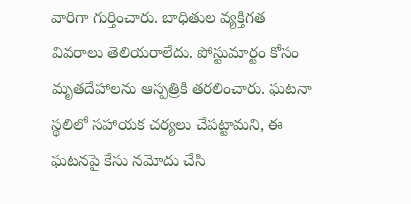వారిగా గుర్తించారు. బాధితుల వ్యక్తిగత వివరాలు తెలియరాలేదు. పోస్టుమార్టం కోసం మృతదేహాలను ఆస్పత్రికి తరలించారు. ఘటనా స్థలిలో సహాయక చర్యలు చేపట్టామని, ఈ ఘటనపై కేసు నమోదు చేసి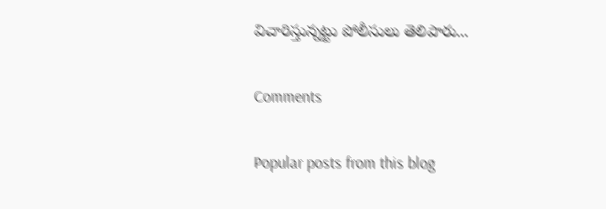విచారిస్తున్నట్టు పోలీసులు తెలిపారు...

Comments

Popular posts from this blog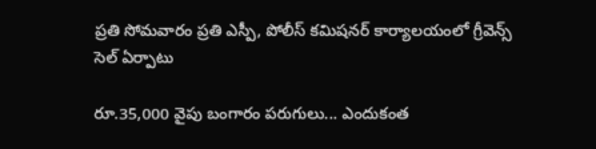ప్రతి సోమవారం ప్రతి ఎస్పీ, పోలీస్ కమిషనర్ కార్యాలయంలో గ్రీవెన్స్ సెల్ ఏర్పాటు

రూ.35,000 వైపు బంగారం పరుగులు... ఎందుకంత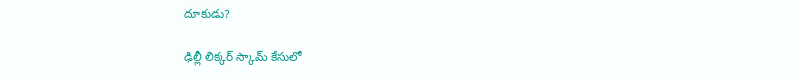దూకుడు?

ఢిల్లీ లిక్కర్ స్కామ్‌ కేసులో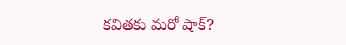కవితకు మరో షాక్?